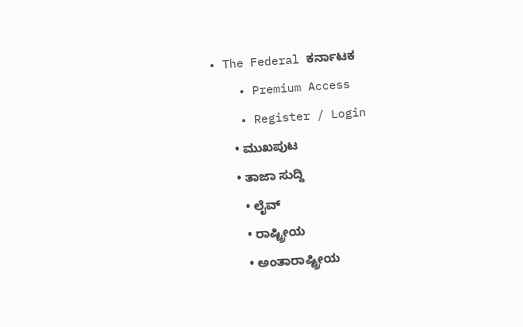• The Federal ಕರ್ನಾಟಕ
    • Premium Access
    • Register / Login
      • ಮುಖಪುಟ
      • ತಾಜಾ ಸುದ್ದಿ
        • ಲೈವ್‌
        • ರಾಷ್ಟ್ರೀಯ
        • ಅಂತಾರಾಷ್ಟ್ರೀಯ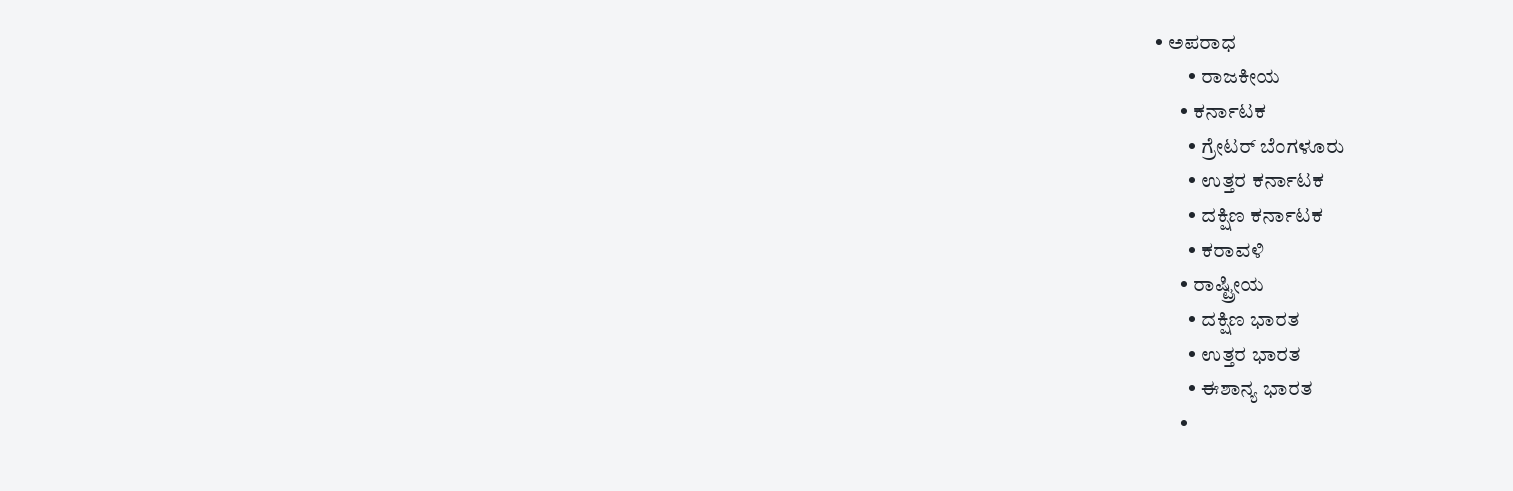• ಅಪರಾಧ
        • ರಾಜಕೀಯ
      • ಕರ್ನಾಟಕ
        • ಗ್ರೇಟರ್ ಬೆಂಗಳೂರು
        • ಉತ್ತರ ಕರ್ನಾಟಕ
        • ದಕ್ಷಿಣ ಕರ್ನಾಟಕ
        • ಕರಾವಳಿ
      • ರಾಷ್ಟ್ರೀಯ
        • ದಕ್ಷಿಣ ಭಾರತ
        • ಉತ್ತರ ಭಾರತ
        • ಈಶಾನ್ಯ ಭಾರತ
      •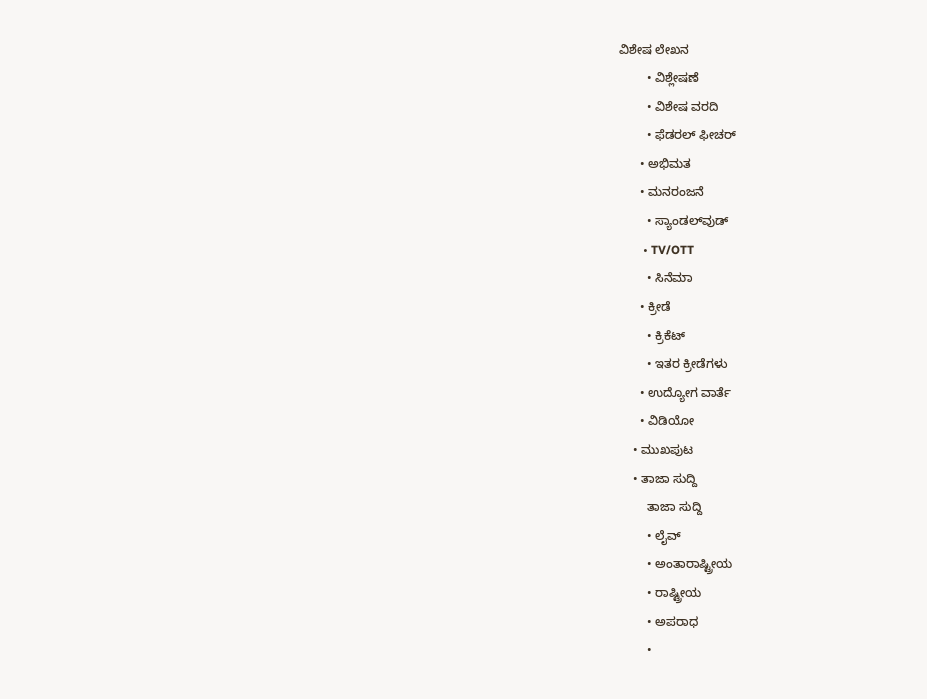ವಿಶೇಷ ಲೇಖನ
        • ವಿಶ್ಲೇಷಣೆ
        • ವಿಶೇಷ ವರದಿ
        • ಫೆಡರಲ್ ಫೀಚರ್
      • ಅಭಿಮತ
      • ಮನರಂಜನೆ
        • ಸ್ಯಾಂಡಲ್‌ವುಡ್
        • TV/OTT
        • ಸಿನೆಮಾ
      • ಕ್ರೀಡೆ
        • ಕ್ರಿಕೆಟ್
        • ಇತರ ಕ್ರೀಡೆಗಳು
      • ಉದ್ಯೋಗ ವಾರ್ತೆ
      • ವಿಡಿಯೋ
    • ಮುಖಪುಟ
    • ತಾಜಾ ಸುದ್ದಿ
        ತಾಜಾ ಸುದ್ದಿ
        • ಲೈವ್‌
        • ಅಂತಾರಾಷ್ಟ್ರೀಯ
        • ರಾಷ್ಟ್ರೀಯ
        • ಅಪರಾಧ
        •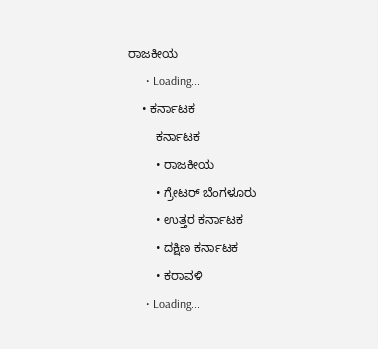ರಾಜಕೀಯ
      • Loading...
    • ಕರ್ನಾಟಕ
        ಕರ್ನಾಟಕ
        • ರಾಜಕೀಯ
        • ಗ್ರೇಟರ್ ಬೆಂಗಳೂರು
        • ಉತ್ತರ ಕರ್ನಾಟಕ
        • ದಕ್ಷಿಣ ಕರ್ನಾಟಕ
        • ಕರಾವಳಿ
      • Loading...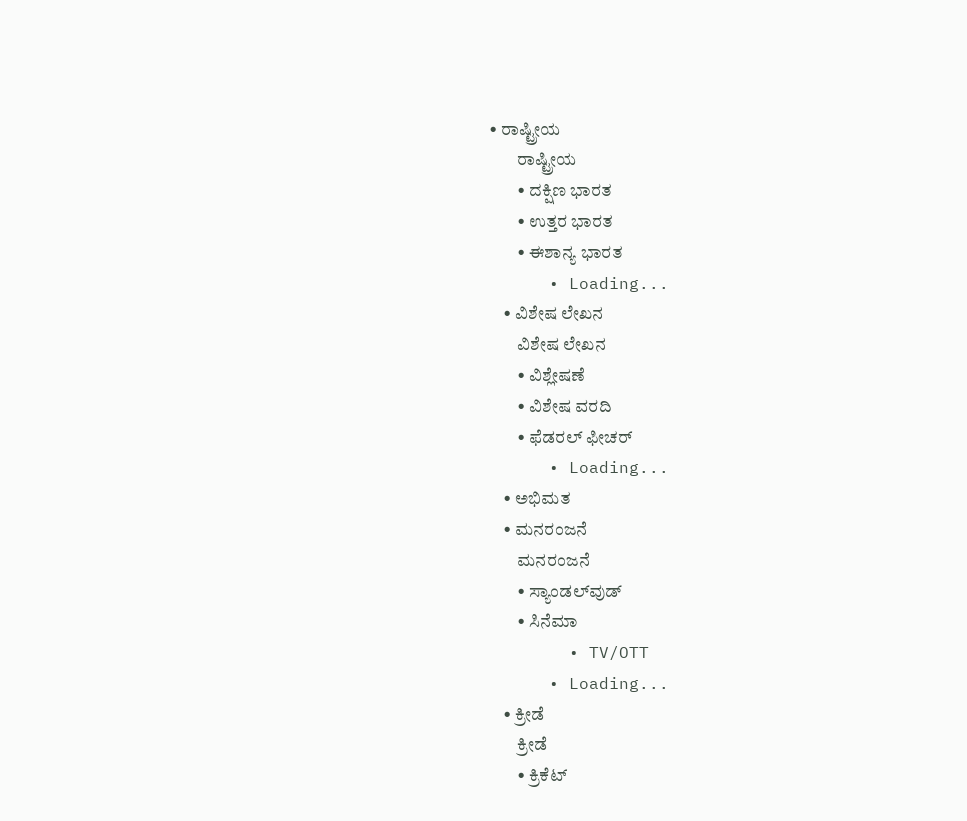• ರಾಷ್ಟ್ರೀಯ
        ರಾಷ್ಟ್ರೀಯ
        • ದಕ್ಷಿಣ ಭಾರತ
        • ಉತ್ತರ ಭಾರತ
        • ಈಶಾನ್ಯ ಭಾರತ
      • Loading...
    • ವಿಶೇಷ ಲೇಖನ
        ವಿಶೇಷ ಲೇಖನ
        • ವಿಶ್ಲೇಷಣೆ
        • ವಿಶೇಷ ವರದಿ
        • ಫೆಡರಲ್ ಫೀಚರ್
      • Loading...
    • ಅಭಿಮತ
    • ಮನರಂಜನೆ
        ಮನರಂಜನೆ
        • ಸ್ಯಾಂಡಲ್‌ವುಡ್
        • ಸಿನೆಮಾ
        • TV/OTT
      • Loading...
    • ಕ್ರೀಡೆ
        ಕ್ರೀಡೆ
        • ಕ್ರಿಕೆಟ್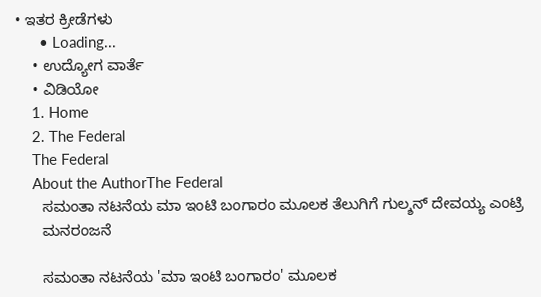• ಇತರ ಕ್ರೀಡೆಗಳು
      • Loading...
    • ಉದ್ಯೋಗ ವಾರ್ತೆ
    • ವಿಡಿಯೋ
    1. Home
    2. The Federal
    The Federal
    About the AuthorThe Federal
      ಸಮಂತಾ ನಟನೆಯ ಮಾ ಇಂಟಿ ಬಂಗಾರಂ ಮೂಲಕ ತೆಲುಗಿಗೆ ಗುಲ್ಶನ್ ದೇವಯ್ಯ ಎಂಟ್ರಿ
      ಮನರಂಜನೆ

      ಸಮಂತಾ ನಟನೆಯ 'ಮಾ ಇಂಟಿ ಬಂಗಾರಂ' ಮೂಲಕ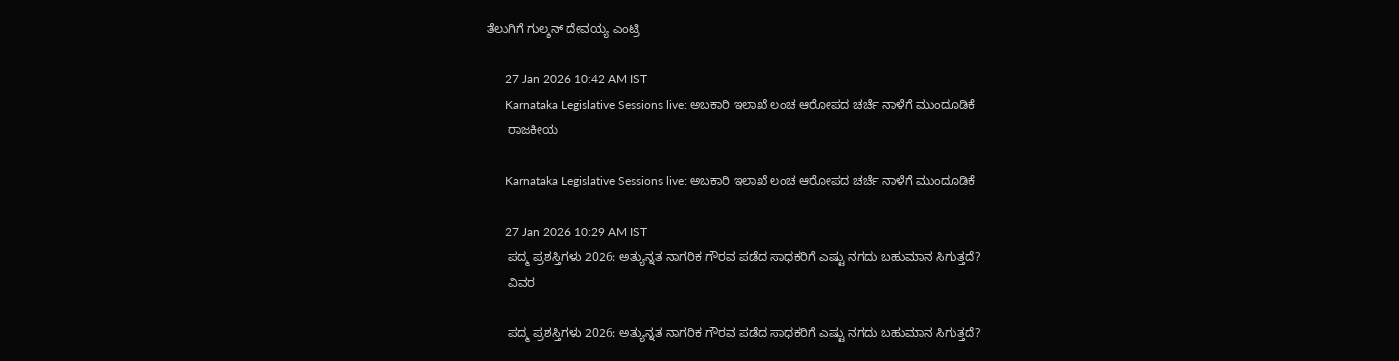ತೆಲುಗಿಗೆ ಗುಲ್ಶನ್ ದೇವಯ್ಯ ಎಂಟ್ರಿ

      27 Jan 2026 10:42 AM IST
      Karnataka Legislative Sessions live: ಅಬಕಾರಿ ಇಲಾಖೆ ಲಂಚ ಆರೋಪದ ಚರ್ಚೆ ನಾಳೆಗೆ ಮುಂದೂಡಿಕೆ
      ರಾಜಕೀಯ

      Karnataka Legislative Sessions live: ಅಬಕಾರಿ ಇಲಾಖೆ ಲಂಚ ಆರೋಪದ ಚರ್ಚೆ ನಾಳೆಗೆ ಮುಂದೂಡಿಕೆ

      27 Jan 2026 10:29 AM IST
      ಪದ್ಮ ಪ್ರಶಸ್ತಿಗಳು 2026: ಅತ್ಯುನ್ನತ ನಾಗರಿಕ ಗೌರವ ಪಡೆದ ಸಾಧಕರಿಗೆ ಎಷ್ಟು ನಗದು ಬಹುಮಾನ ಸಿಗುತ್ತದೆ?
      ವಿವರ

      ಪದ್ಮ ಪ್ರಶಸ್ತಿಗಳು 2026: ಅತ್ಯುನ್ನತ ನಾಗರಿಕ ಗೌರವ ಪಡೆದ ಸಾಧಕರಿಗೆ ಎಷ್ಟು ನಗದು ಬಹುಮಾನ ಸಿಗುತ್ತದೆ?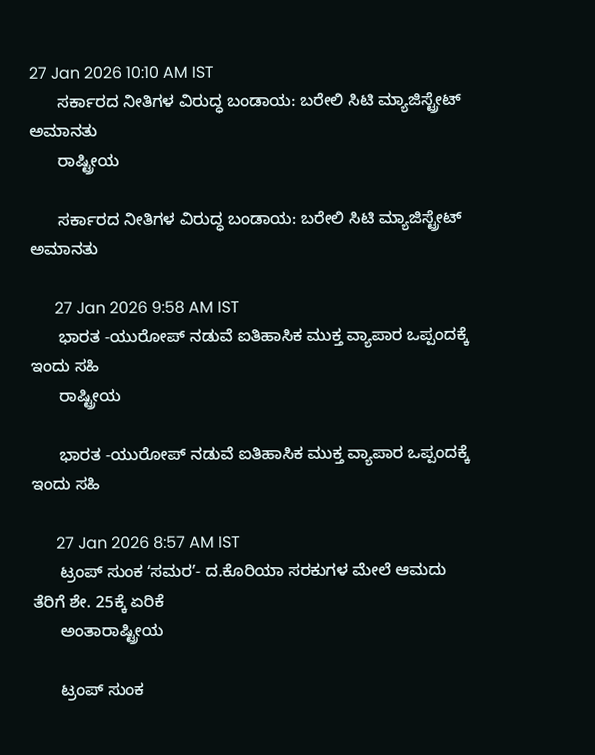27 Jan 2026 10:10 AM IST
      ಸರ್ಕಾರದ ನೀತಿಗಳ ವಿರುದ್ಧ ಬಂಡಾಯ: ಬರೇಲಿ ಸಿಟಿ ಮ್ಯಾಜಿಸ್ಟ್ರೇಟ್ ಅಮಾನತು
      ರಾಷ್ಟ್ರೀಯ

      ಸರ್ಕಾರದ ನೀತಿಗಳ ವಿರುದ್ಧ ಬಂಡಾಯ: ಬರೇಲಿ ಸಿಟಿ ಮ್ಯಾಜಿಸ್ಟ್ರೇಟ್ ಅಮಾನತು

      27 Jan 2026 9:58 AM IST
      ಭಾರತ -ಯುರೋಪ್ ನಡುವೆ ಐತಿಹಾಸಿಕ ಮುಕ್ತ ವ್ಯಾಪಾರ ಒಪ್ಪಂದಕ್ಕೆ ಇಂದು ಸಹಿ
      ರಾಷ್ಟ್ರೀಯ

      ಭಾರತ -ಯುರೋಪ್ ನಡುವೆ ಐತಿಹಾಸಿಕ ಮುಕ್ತ ವ್ಯಾಪಾರ ಒಪ್ಪಂದಕ್ಕೆ ಇಂದು ಸಹಿ

      27 Jan 2026 8:57 AM IST
      ಟ್ರಂಪ್‌ ಸುಂಕ ʻಸಮರʼ- ದ.ಕೊರಿಯಾ ಸರಕುಗಳ ಮೇಲೆ ಆಮದು ತೆರಿಗೆ ಶೇ. 25ಕ್ಕೆ ಏರಿಕೆ
      ಅಂತಾರಾಷ್ಟ್ರೀಯ

      ಟ್ರಂಪ್‌ ಸುಂಕ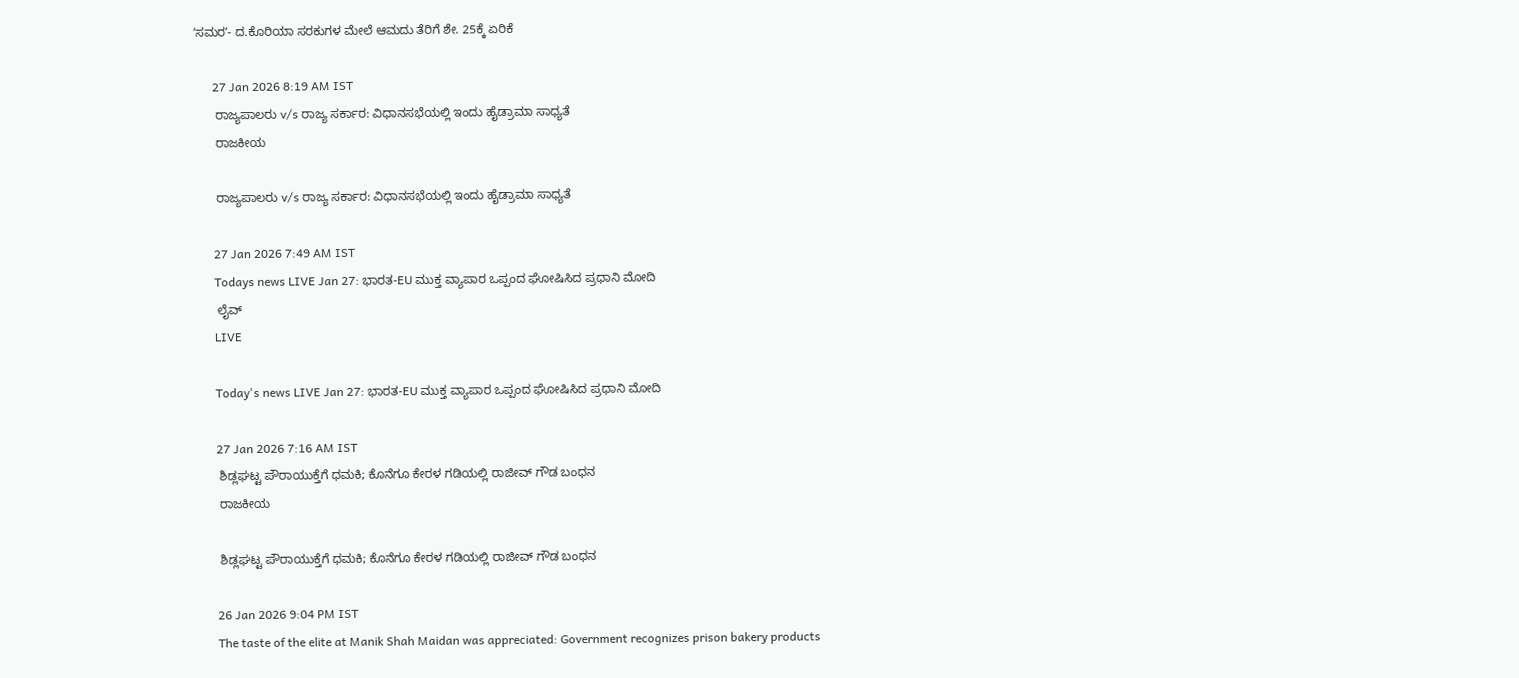ʻಸಮರʼ- ದ.ಕೊರಿಯಾ ಸರಕುಗಳ ಮೇಲೆ ಆಮದು ತೆರಿಗೆ ಶೇ. 25ಕ್ಕೆ ಏರಿಕೆ

      27 Jan 2026 8:19 AM IST
      ರಾಜ್ಯಪಾಲರು v/s ರಾಜ್ಯ ಸರ್ಕಾರ: ವಿಧಾನಸಭೆಯಲ್ಲಿ ಇಂದು ಹೈಡ್ರಾಮಾ ಸಾಧ್ಯತೆ
      ರಾಜಕೀಯ

      ರಾಜ್ಯಪಾಲರು v/s ರಾಜ್ಯ ಸರ್ಕಾರ: ವಿಧಾನಸಭೆಯಲ್ಲಿ ಇಂದು ಹೈಡ್ರಾಮಾ ಸಾಧ್ಯತೆ

      27 Jan 2026 7:49 AM IST
      Todays news LIVE Jan 27: ಭಾರತ-EU ಮುಕ್ತ ವ್ಯಾಪಾರ ಒಪ್ಪಂದ ಘೋಷಿಸಿದ ಪ್ರಧಾನಿ ಮೋದಿ
      ಲೈವ್
      LIVE

      Today's news LIVE Jan 27: ಭಾರತ-EU ಮುಕ್ತ ವ್ಯಾಪಾರ ಒಪ್ಪಂದ ಘೋಷಿಸಿದ ಪ್ರಧಾನಿ ಮೋದಿ

      27 Jan 2026 7:16 AM IST
      ಶಿಡ್ಲಘಟ್ಟ ಪೌರಾಯುಕ್ತೆಗೆ ಧಮಕಿ; ಕೊನೆಗೂ ಕೇರಳ ಗಡಿಯಲ್ಲಿ ರಾಜೀವ್ ಗೌಡ ಬಂಧನ
      ರಾಜಕೀಯ

      ಶಿಡ್ಲಘಟ್ಟ ಪೌರಾಯುಕ್ತೆಗೆ ಧಮಕಿ; ಕೊನೆಗೂ ಕೇರಳ ಗಡಿಯಲ್ಲಿ ರಾಜೀವ್ ಗೌಡ ಬಂಧನ

      26 Jan 2026 9:04 PM IST
      The taste of the elite at Manik Shah Maidan was appreciated: Government recognizes prison bakery products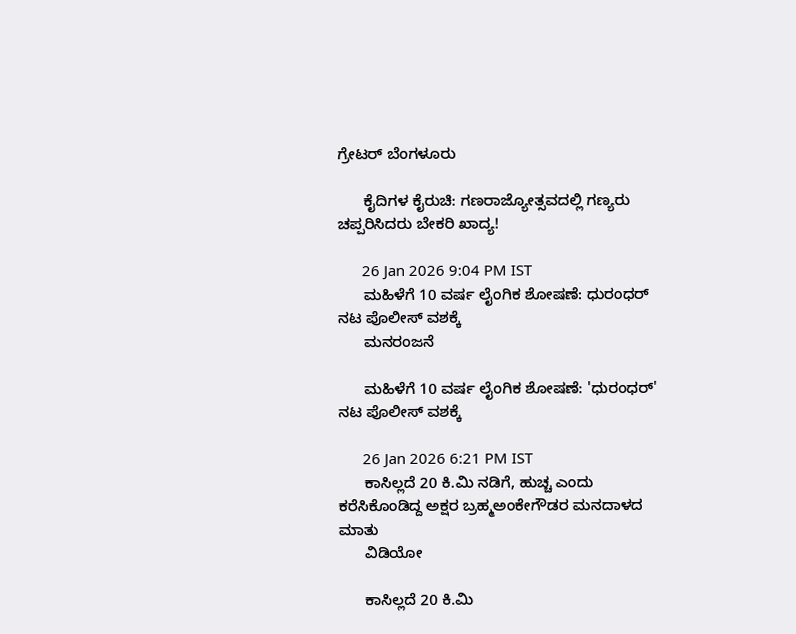ಗ್ರೇಟರ್ ಬೆಂಗಳೂರು

      ಕೈದಿಗಳ ಕೈರುಚಿ: ಗಣರಾಜ್ಯೋತ್ಸವದಲ್ಲಿ ಗಣ್ಯರು ಚಪ್ಪರಿಸಿದರು ಬೇಕರಿ ಖಾದ್ಯ!

      26 Jan 2026 9:04 PM IST
      ಮಹಿಳೆಗೆ 10 ವರ್ಷ ಲೈಂಗಿಕ ಶೋಷಣೆ: ಧುರಂಧರ್ ನಟ ಪೊಲೀಸ್‌ ವಶಕ್ಕೆ
      ಮನರಂಜನೆ

      ಮಹಿಳೆಗೆ 10 ವರ್ಷ ಲೈಂಗಿಕ ಶೋಷಣೆ: 'ಧುರಂಧರ್' ನಟ ಪೊಲೀಸ್‌ ವಶಕ್ಕೆ

      26 Jan 2026 6:21 PM IST
      ಕಾಸಿಲ್ಲದೆ 20 ಕಿ.ಮಿ ನಡಿಗೆ, ಹುಚ್ಚ ಎಂದು ಕರೆಸಿಕೊಂಡಿದ್ದ ಅಕ್ಷರ ಬ್ರಹ್ಮಅಂಕೇಗೌಡರ ಮನದಾಳದ ಮಾತು
      ವಿಡಿಯೋ

      ಕಾಸಿಲ್ಲದೆ 20 ಕಿ.ಮಿ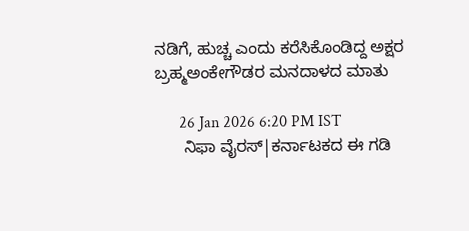ನಡಿಗೆ, ಹುಚ್ಚ ಎಂದು ಕರೆಸಿಕೊಂಡಿದ್ದ ಅಕ್ಷರ ಬ್ರಹ್ಮಅಂಕೇಗೌಡರ ಮನದಾಳದ ಮಾತು

      26 Jan 2026 6:20 PM IST
      ನಿಫಾ ವೈರಸ್|ಕರ್ನಾಟಕದ ಈ ಗಡಿ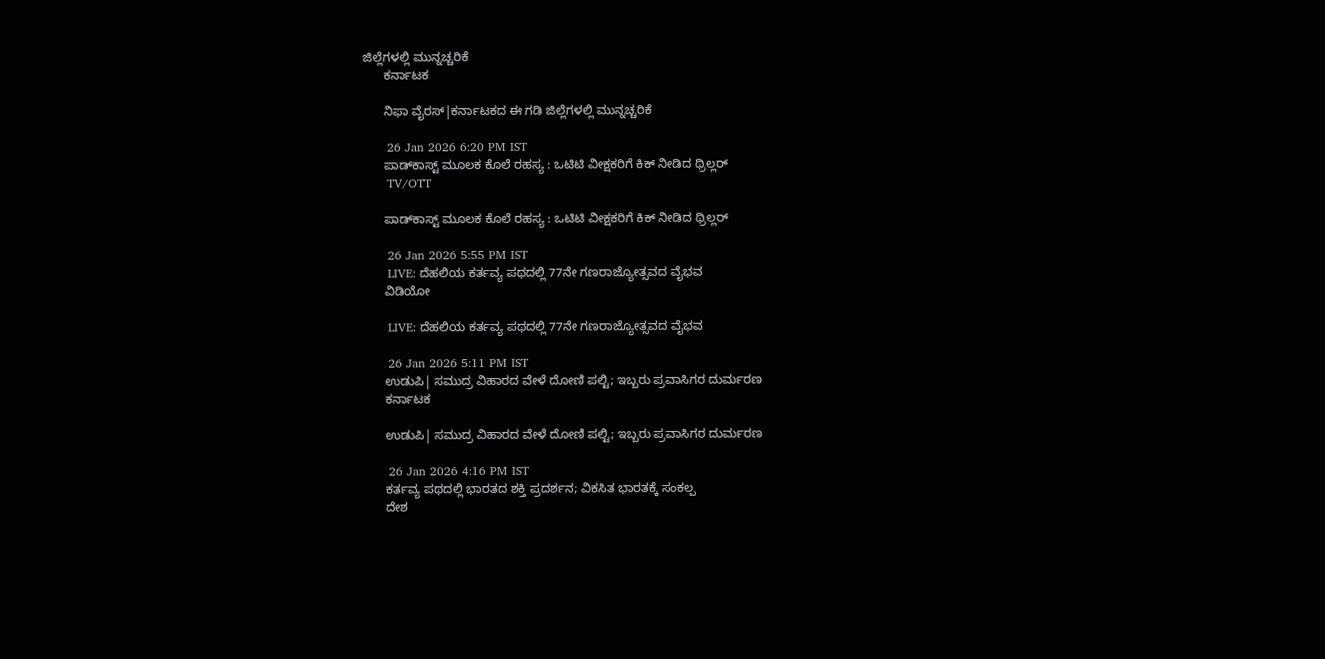ಜಿಲ್ಲೆಗಳಲ್ಲಿ ಮುನ್ನಚ್ಚರಿಕೆ
      ಕರ್ನಾಟಕ

      ನಿಫಾ ವೈರಸ್|ಕರ್ನಾಟಕದ ಈ ಗಡಿ ಜಿಲ್ಲೆಗಳಲ್ಲಿ ಮುನ್ನಚ್ಚರಿಕೆ

      26 Jan 2026 6:20 PM IST
      ಪಾಡ್‌ಕಾಸ್ಟ್ ಮೂಲಕ ಕೊಲೆ ರಹಸ್ಯ : ಒಟಿಟಿ ವೀಕ್ಷಕರಿಗೆ ಕಿಕ್ ನೀಡಿದ ಥ್ರಿಲ್ಲರ್
      TV/OTT

      ಪಾಡ್‌ಕಾಸ್ಟ್ ಮೂಲಕ ಕೊಲೆ ರಹಸ್ಯ : ಒಟಿಟಿ ವೀಕ್ಷಕರಿಗೆ ಕಿಕ್ ನೀಡಿದ ಥ್ರಿಲ್ಲರ್

      26 Jan 2026 5:55 PM IST
      LIVE: ದೆಹಲಿಯ ಕರ್ತವ್ಯ ಪಥದಲ್ಲಿ 77ನೇ ಗಣರಾಜ್ಯೋತ್ಸವದ ವೈಭವ
      ವಿಡಿಯೋ

      LIVE: ದೆಹಲಿಯ ಕರ್ತವ್ಯ ಪಥದಲ್ಲಿ 77ನೇ ಗಣರಾಜ್ಯೋತ್ಸವದ ವೈಭವ

      26 Jan 2026 5:11 PM IST
      ಉಡುಪಿ| ಸಮುದ್ರ ವಿಹಾರದ ವೇಳೆ ದೋಣಿ ಪಲ್ಟಿ; ಇಬ್ಬರು ಪ್ರವಾಸಿಗರ ದುರ್ಮರಣ
      ಕರ್ನಾಟಕ

      ಉಡುಪಿ| ಸಮುದ್ರ ವಿಹಾರದ ವೇಳೆ ದೋಣಿ ಪಲ್ಟಿ; ಇಬ್ಬರು ಪ್ರವಾಸಿಗರ ದುರ್ಮರಣ

      26 Jan 2026 4:16 PM IST
      ಕರ್ತವ್ಯ ಪಥದಲ್ಲಿ ಭಾರತದ ಶಕ್ತಿ ಪ್ರದರ್ಶನ; ವಿಕಸಿತ ಭಾರತಕ್ಕೆ ಸಂಕಲ್ಪ
      ದೇಶ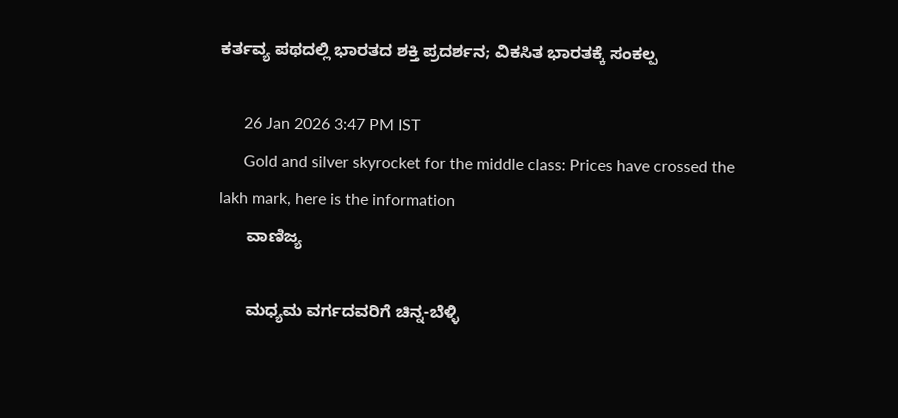ಕರ್ತವ್ಯ ಪಥದಲ್ಲಿ ಭಾರತದ ಶಕ್ತಿ ಪ್ರದರ್ಶನ; ವಿಕಸಿತ ಭಾರತಕ್ಕೆ ಸಂಕಲ್ಪ

      26 Jan 2026 3:47 PM IST
      Gold and silver skyrocket for the middle class: Prices have crossed the lakh mark, here is the information
      ವಾಣಿಜ್ಯ

      ಮಧ್ಯಮ ವರ್ಗದವರಿಗೆ ಚಿನ್ನ-ಬೆಳ್ಳಿ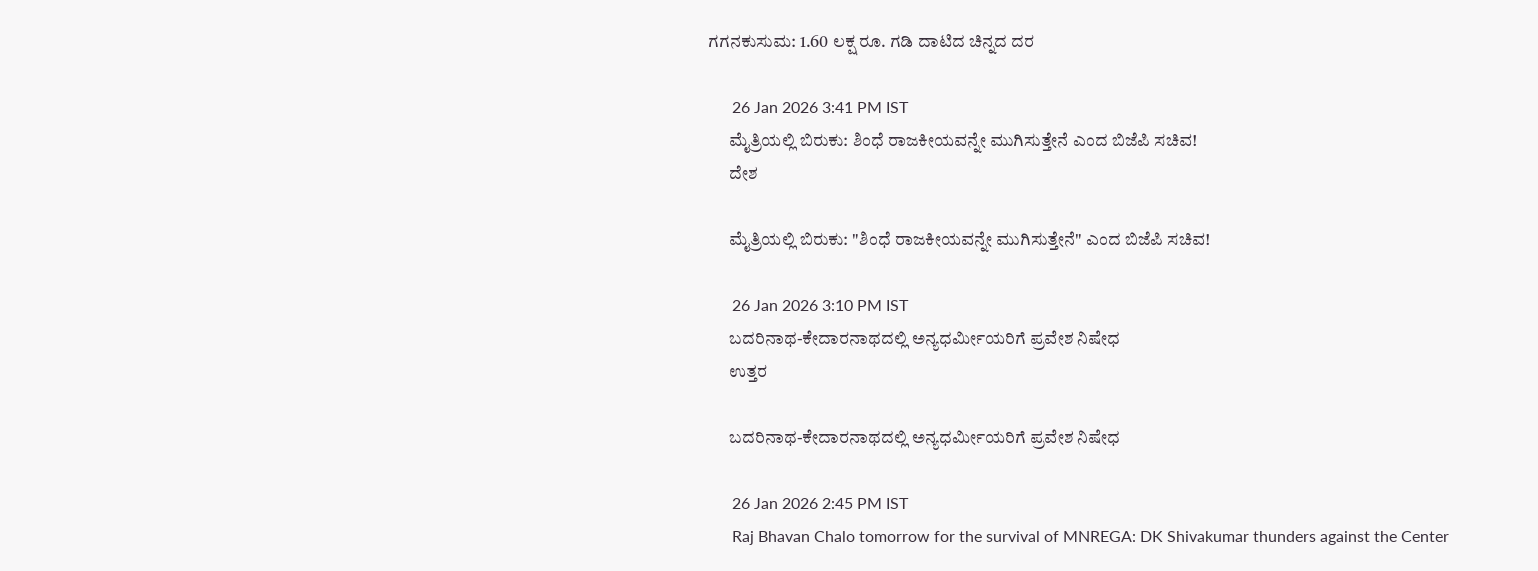ಗಗನಕುಸುಮ: 1.60 ಲಕ್ಷ ರೂ. ಗಡಿ ದಾಟಿದ ಚಿನ್ನದ ದರ

      26 Jan 2026 3:41 PM IST
      ಮೈತ್ರಿಯಲ್ಲಿ ಬಿರುಕು: ಶಿಂಧೆ ರಾಜಕೀಯವನ್ನೇ ಮುಗಿಸುತ್ತೇನೆ ಎಂದ ಬಿಜೆಪಿ ಸಚಿವ!
      ದೇಶ

      ಮೈತ್ರಿಯಲ್ಲಿ ಬಿರುಕು: "ಶಿಂಧೆ ರಾಜಕೀಯವನ್ನೇ ಮುಗಿಸುತ್ತೇನೆ" ಎಂದ ಬಿಜೆಪಿ ಸಚಿವ!

      26 Jan 2026 3:10 PM IST
      ಬದರಿನಾಥ-ಕೇದಾರನಾಥದಲ್ಲಿ ಅನ್ಯಧರ್ಮೀಯರಿಗೆ ಪ್ರವೇಶ ನಿಷೇಧ
      ಉತ್ತರ

      ಬದರಿನಾಥ-ಕೇದಾರನಾಥದಲ್ಲಿ ಅನ್ಯಧರ್ಮೀಯರಿಗೆ ಪ್ರವೇಶ ನಿಷೇಧ

      26 Jan 2026 2:45 PM IST
      Raj Bhavan Chalo tomorrow for the survival of MNREGA: DK Shivakumar thunders against the Center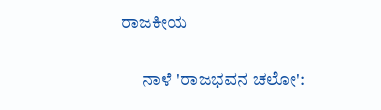ರಾಜಕೀಯ

      ನಾಳೆ 'ರಾಜಭವನ ಚಲೋ':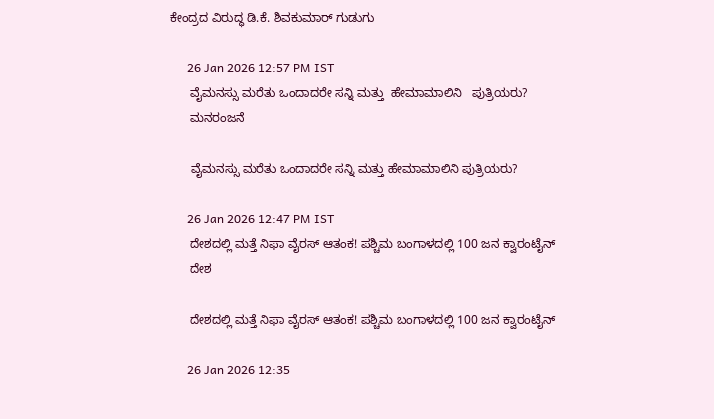ಕೇಂದ್ರದ ವಿರುದ್ಧ ಡಿ.ಕೆ. ಶಿವಕುಮಾರ್ ಗುಡುಗು

      26 Jan 2026 12:57 PM IST
      ವೈಮನಸ್ಸು ಮರೆತು ಒಂದಾದರೇ ಸನ್ನಿ ಮತ್ತು  ಹೇಮಾಮಾಲಿನಿ   ಪುತ್ರಿಯರು?
      ಮನರಂಜನೆ

      ವೈಮನಸ್ಸು ಮರೆತು ಒಂದಾದರೇ ಸನ್ನಿ ಮತ್ತು ಹೇಮಾಮಾಲಿನಿ ಪುತ್ರಿಯರು?

      26 Jan 2026 12:47 PM IST
      ದೇಶದಲ್ಲಿ ಮತ್ತೆ ನಿಫಾ ವೈರಸ್ ಆತಂಕ! ಪಶ್ಚಿಮ ಬಂಗಾಳದಲ್ಲಿ 100 ಜನ ಕ್ವಾರಂಟೈನ್
      ದೇಶ

      ದೇಶದಲ್ಲಿ ಮತ್ತೆ ನಿಫಾ ವೈರಸ್ ಆತಂಕ! ಪಶ್ಚಿಮ ಬಂಗಾಳದಲ್ಲಿ 100 ಜನ ಕ್ವಾರಂಟೈನ್

      26 Jan 2026 12:35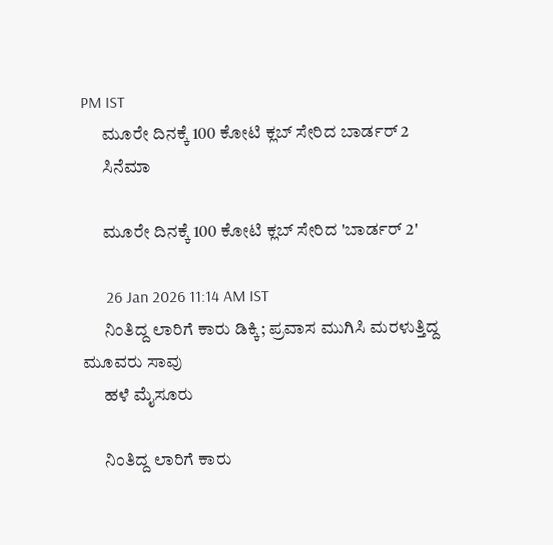PM IST
      ಮೂರೇ ದಿನಕ್ಕೆ 100 ಕೋಟಿ ಕ್ಲಬ್ ಸೇರಿದ ಬಾರ್ಡರ್ 2
      ಸಿನೆಮಾ

      ಮೂರೇ ದಿನಕ್ಕೆ 100 ಕೋಟಿ ಕ್ಲಬ್ ಸೇರಿದ 'ಬಾರ್ಡರ್ 2'

      26 Jan 2026 11:14 AM IST
      ನಿಂತಿದ್ದ ಲಾರಿಗೆ ಕಾರು ಡಿಕ್ಕಿ; ಪ್ರವಾಸ ಮುಗಿಸಿ ಮರಳುತ್ತಿದ್ದ ಮೂವರು ಸಾವು
      ಹಳೆ ಮೈಸೂರು

      ನಿಂತಿದ್ದ ಲಾರಿಗೆ ಕಾರು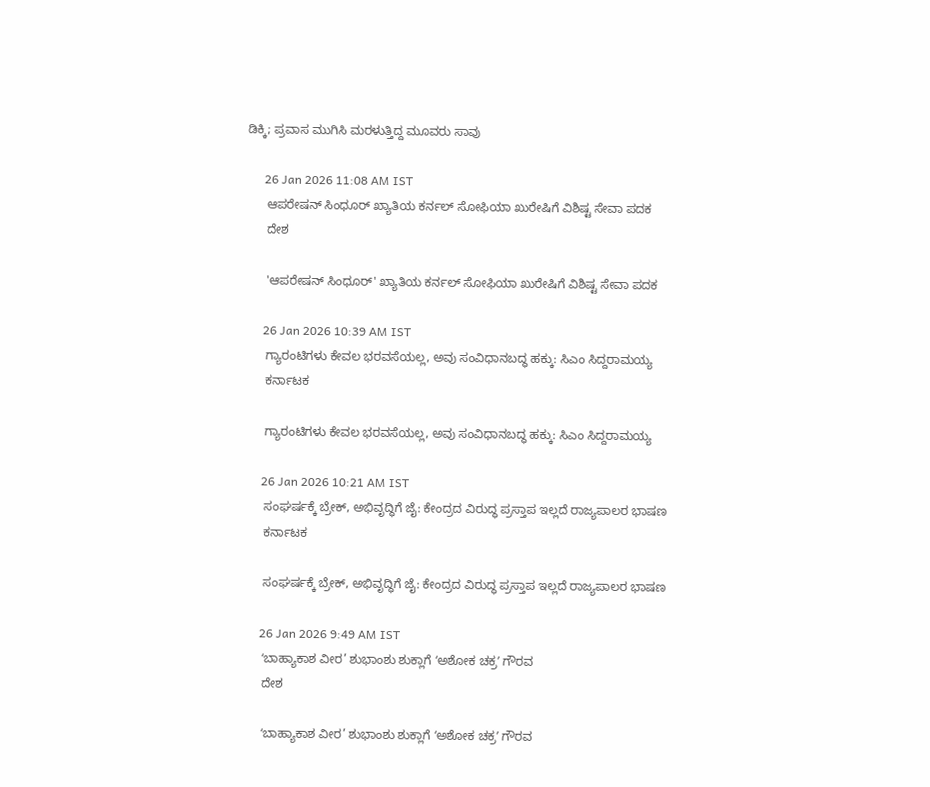ಡಿಕ್ಕಿ; ಪ್ರವಾಸ ಮುಗಿಸಿ ಮರಳುತ್ತಿದ್ದ ಮೂವರು ಸಾವು

      26 Jan 2026 11:08 AM IST
      ಆಪರೇಷನ್ ಸಿಂಧೂರ್ ಖ್ಯಾತಿಯ ಕರ್ನಲ್ ಸೋಫಿಯಾ ಖುರೇಷಿಗೆ ವಿಶಿಷ್ಟ ಸೇವಾ ಪದಕ
      ದೇಶ

      'ಆಪರೇಷನ್ ಸಿಂಧೂರ್' ಖ್ಯಾತಿಯ ಕರ್ನಲ್ ಸೋಫಿಯಾ ಖುರೇಷಿಗೆ ವಿಶಿಷ್ಟ ಸೇವಾ ಪದಕ

      26 Jan 2026 10:39 AM IST
      ಗ್ಯಾರಂಟಿಗಳು ಕೇವಲ ಭರವಸೆಯಲ್ಲ, ಅವು ಸಂವಿಧಾನಬದ್ಧ ಹಕ್ಕು: ಸಿಎಂ ಸಿದ್ದರಾಮಯ್ಯ
      ಕರ್ನಾಟಕ

      ಗ್ಯಾರಂಟಿಗಳು ಕೇವಲ ಭರವಸೆಯಲ್ಲ, ಅವು ಸಂವಿಧಾನಬದ್ಧ ಹಕ್ಕು: ಸಿಎಂ ಸಿದ್ದರಾಮಯ್ಯ

      26 Jan 2026 10:21 AM IST
      ಸಂಘರ್ಷಕ್ಕೆ ಬ್ರೇಕ್, ಅಭಿವೃದ್ಧಿಗೆ ಜೈ: ಕೇಂದ್ರದ ವಿರುದ್ಧ ಪ್ರಸ್ತಾಪ ಇಲ್ಲದೆ ರಾಜ್ಯಪಾಲರ ಭಾಷಣ
      ಕರ್ನಾಟಕ

      ಸಂಘರ್ಷಕ್ಕೆ ಬ್ರೇಕ್, ಅಭಿವೃದ್ಧಿಗೆ ಜೈ: ಕೇಂದ್ರದ ವಿರುದ್ಧ ಪ್ರಸ್ತಾಪ ಇಲ್ಲದೆ ರಾಜ್ಯಪಾಲರ ಭಾಷಣ

      26 Jan 2026 9:49 AM IST
      ʻಬಾಹ್ಯಾಕಾಶ ವೀರ’ ಶುಭಾಂಶು ಶುಕ್ಲಾಗೆ ʻಅಶೋಕ ಚಕ್ರʼ ಗೌರವ
      ದೇಶ

      ʻಬಾಹ್ಯಾಕಾಶ ವೀರ’ ಶುಭಾಂಶು ಶುಕ್ಲಾಗೆ ʻಅಶೋಕ ಚಕ್ರʼ ಗೌರವ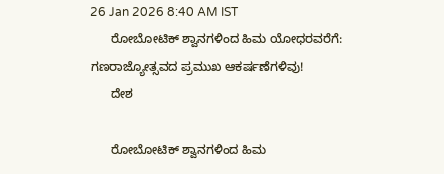26 Jan 2026 8:40 AM IST
      ರೋಬೋಟಿಕ್ ಶ್ವಾನಗಳಿಂದ ಹಿಮ ಯೋಧರವರೆಗೆ: ಗಣರಾಜ್ಯೋತ್ಸವದ ಪ್ರಮುಖ ಆಕರ್ಷಣೆಗಳಿವು!
      ದೇಶ

      ರೋಬೋಟಿಕ್ ಶ್ವಾನಗಳಿಂದ ಹಿಮ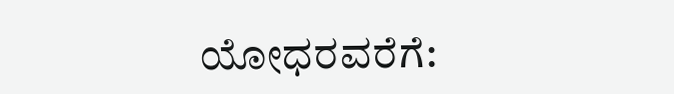ಯೋಧರವರೆಗೆ: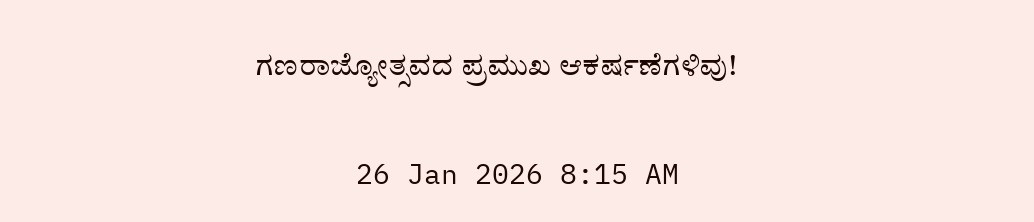ಗಣರಾಜ್ಯೋತ್ಸವದ ಪ್ರಮುಖ ಆಕರ್ಷಣೆಗಳಿವು!

      26 Jan 2026 8:15 AM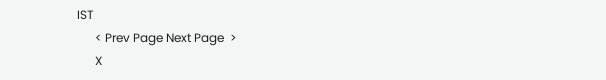IST
      < Prev Page Next Page  >
      X